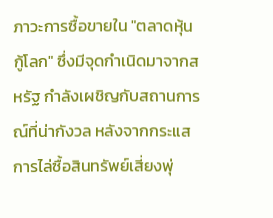ภาวะการซื้อขายใน "ตลาดหุ้นกู้โลก" ซึ่งมีจุดกำเนิดมาจากสหรัฐ กำลังเผชิญกับสถานการณ์ที่น่ากังวล หลังจากกระแสการไล่ซื้อสินทรัพย์เสี่ยงพุ่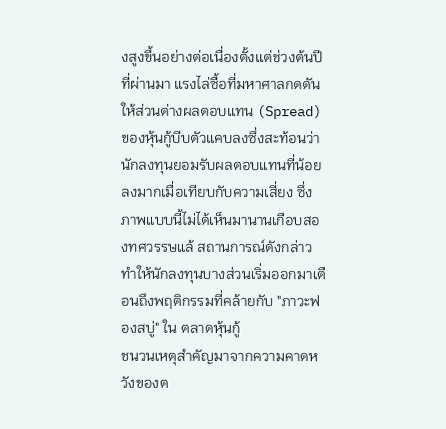งสูงขึ้นอย่างต่อเนื่องตั้งแต่ช่วงต้นปีที่ผ่านมา แรงไล่ซื้อที่มหาศาลกดดันให้ส่วนต่างผลตอบแทน (Spread) ของหุ้นกู้บีบตัวแคบลงซึ่งสะท้อนว่านักลงทุนยอมรับผลตอบแทนที่น้อยลงมากเมื่อเทียบกับความเสี่ยง ซึ่งภาพแบบนี้ไม่ได้เห็นมานานเกือบสองทศวรรษแล้ สถานการณ์ดังกล่าวทำให้นักลงทุนบางส่วนเริ่มออกมาเตือนถึงพฤติกรรมที่คล้ายกับ "ภาวะฟองสบู่" ใน ตลาดหุ้นกู้
ชนวนเหตุสำคัญมาจากความคาดหวังของต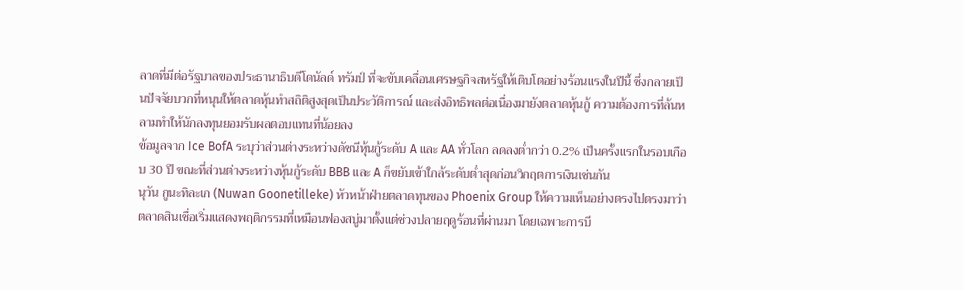ลาดที่มีต่อรัฐบาลของประธานาธิบดีโดนัลด์ ทรัมป์ ที่จะขับเคลื่อนเศรษฐกิจสหรัฐให้เติบโตอย่างร้อนแรงในปีนี้ ซึ่งกลายเป็นปัจจัยบวกที่หนุนให้ตลาดหุ้นทำสถิติสูงสุดเป็นประวัติการณ์ และส่งอิทธิพลต่อเนื่องมายังตลาดหุ้นกู้ ความต้องการที่ล้นหลามทำให้นักลงทุนยอมรับผลตอบแทนที่น้อยลง
ข้อมูลจาก Ice BofA ระบุว่าส่วนต่างระหว่างดัชนีหุ้นกู้ระดับ A และ AA ทั่วโลก ลดลงต่ำกว่า 0.2% เป็นครั้งแรกในรอบเกือบ 30 ปี ขณะที่ส่วนต่างระหว่างหุ้นกู้ระดับ BBB และ A ก็ขยับเข้าใกล้ระดับต่ำสุดก่อนวิกฤตการเงินเช่นกัน
นุวัน กูนะทิละเก (Nuwan Goonetilleke) หัวหน้าฝ่ายตลาดทุนของ Phoenix Group ให้ความเห็นอย่างตรงไปตรงมาว่า ตลาดสินเชื่อเริ่มแสดงพฤติกรรมที่เหมือนฟองสบู่มาตั้งแต่ช่วงปลายฤดูร้อนที่ผ่านมา โดยเฉพาะการบี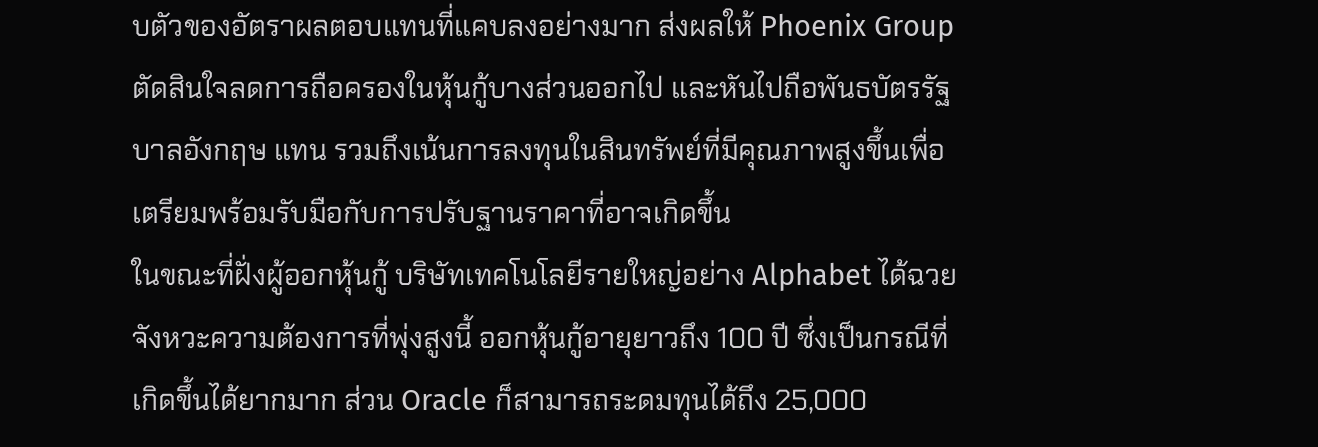บตัวของอัตราผลตอบแทนที่แคบลงอย่างมาก ส่งผลให้ Phoenix Group ตัดสินใจลดการถือครองในหุ้นกู้บางส่วนออกไป และหันไปถือพันธบัตรรัฐบาลอังกฤษ แทน รวมถึงเน้นการลงทุนในสินทรัพย์ที่มีคุณภาพสูงขึ้นเพื่อเตรียมพร้อมรับมือกับการปรับฐานราคาที่อาจเกิดขึ้น
ในขณะที่ฝั่งผู้ออกหุ้นกู้ บริษัทเทคโนโลยีรายใหญ่อย่าง Alphabet ได้ฉวยจังหวะความต้องการที่พุ่งสูงนี้ ออกหุ้นกู้อายุยาวถึง 100 ปี ซึ่งเป็นกรณีที่เกิดขึ้นได้ยากมาก ส่วน Oracle ก็สามารถระดมทุนได้ถึง 25,000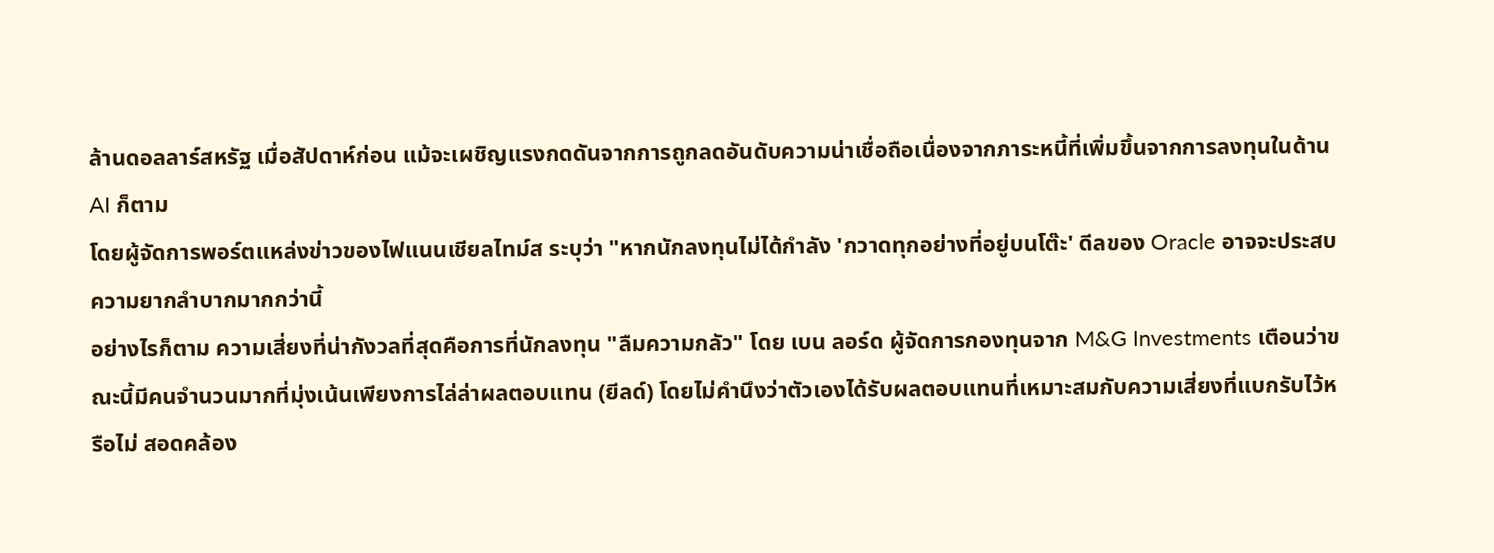ล้านดอลลาร์สหรัฐ เมื่อสัปดาห์ก่อน แม้จะเผชิญแรงกดดันจากการถูกลดอันดับความน่าเชื่อถือเนื่องจากภาระหนี้ที่เพิ่มขึ้นจากการลงทุนในด้าน AI ก็ตาม
โดยผู้จัดการพอร์ตแหล่งข่าวของไฟแนนเชียลไทม์ส ระบุว่า "หากนักลงทุนไม่ได้กำลัง 'กวาดทุกอย่างที่อยู่บนโต๊ะ' ดีลของ Oracle อาจจะประสบความยากลำบากมากกว่านี้
อย่างไรก็ตาม ความเสี่ยงที่น่ากังวลที่สุดคือการที่นักลงทุน "ลืมความกลัว" โดย เบน ลอร์ด ผู้จัดการกองทุนจาก M&G Investments เตือนว่าขณะนี้มีคนจำนวนมากที่มุ่งเน้นเพียงการไล่ล่าผลตอบแทน (ยีลด์) โดยไม่คำนึงว่าตัวเองได้รับผลตอบแทนที่เหมาะสมกับความเสี่ยงที่แบกรับไว้หรือไม่ สอดคล้อง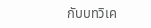กับบทวิเค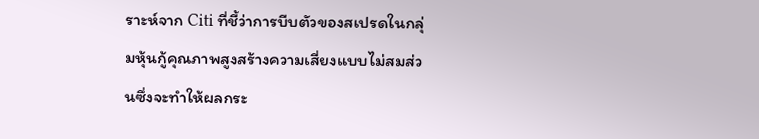ราะห์จาก Citi ที่ชี้ว่าการบีบตัวของสเปรดในกลุ่มหุ้นกู้คุณภาพสูงสร้างความเสี่ยงแบบไม่สมส่วนซึ่งจะทำให้ผลกระ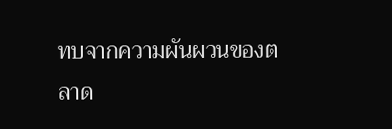ทบจากความผันผวนของตลาด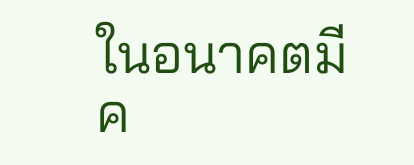ในอนาคตมีค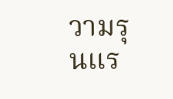วามรุนแร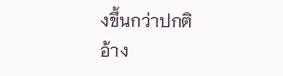งขึ้นกว่าปกติ
อ้าง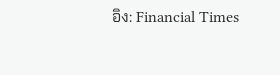อิง: Financial Times